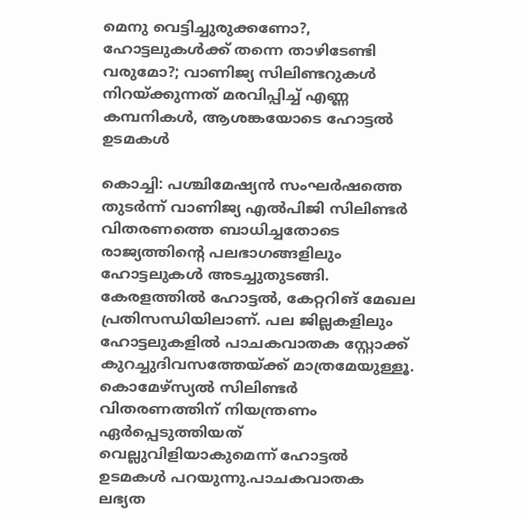മെനു വെട്ടിച്ചുരുക്കണോ?, ഹോട്ടലുകള്‍ക്ക് തന്നെ താഴിടേണ്ടി വരുമോ?; വാണിജ്യ സിലിണ്ടറുകള്‍ നിറയ്ക്കുന്നത് മരവിപ്പിച്ച് എണ്ണ കമ്പനികള്‍, ആശങ്കയോടെ ഹോട്ടല്‍ ഉടമകള്‍

കൊച്ചി: പശ്ചിമേഷ്യന്‍ സംഘര്‍ഷത്തെ തുടര്‍ന്ന് വാണിജ്യ എല്‍പിജി സിലിണ്ടര്‍ വിതരണത്തെ ബാധിച്ചതോടെ രാജ്യത്തിന്റെ പലഭാഗങ്ങളിലും ഹോട്ടലുകള്‍ അടച്ചുതുടങ്ങി. കേരളത്തില്‍ ഹോട്ടല്‍, കേറ്ററിങ് മേഖല പ്രതിസന്ധിയിലാണ്. പല ജില്ലകളിലും ഹോട്ടലുകളില്‍ പാചകവാതക സ്റ്റോക്ക് കുറച്ചുദിവസത്തേയ്ക്ക് മാത്രമേയുള്ളൂ. കൊമേഴ്‌സ്യല്‍ സിലിണ്ടര്‍ വിതരണത്തിന് നിയന്ത്രണം ഏര്‍പ്പെടുത്തിയത് വെല്ലുവിളിയാകുമെന്ന് ഹോട്ടല്‍ ഉടമകള്‍ പറയുന്നു.പാചകവാതക ലഭ്യത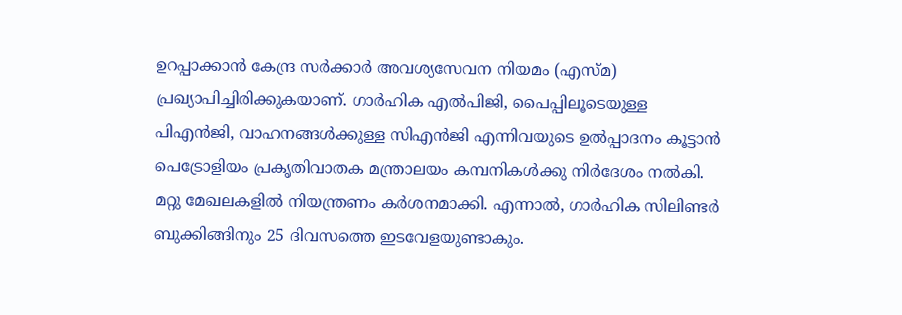ഉറപ്പാക്കാന്‍ കേന്ദ്ര സര്‍ക്കാര്‍ അവശ്യസേവന നിയമം (എസ്മ) പ്രഖ്യാപിച്ചിരിക്കുകയാണ്. ഗാര്‍ഹിക എല്‍പിജി, പൈപ്പിലൂടെയുള്ള പിഎന്‍ജി, വാഹനങ്ങള്‍ക്കുള്ള സിഎന്‍ജി എന്നിവയുടെ ഉല്‍പ്പാദനം കൂട്ടാന്‍ പെട്രോളിയം പ്രകൃതിവാതക മന്ത്രാലയം കമ്പനികള്‍ക്കു നിര്‍ദേശം നല്‍കി. മറ്റു മേഖലകളില്‍ നിയന്ത്രണം കര്‍ശനമാക്കി. എന്നാല്‍, ഗാര്‍ഹിക സിലിണ്ടര്‍ ബുക്കിങ്ങിനും 25 ദിവസത്തെ ഇടവേളയുണ്ടാകും.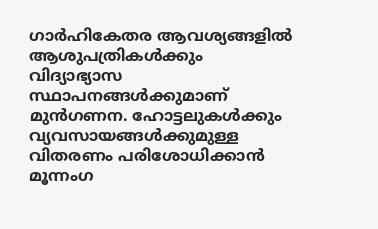ഗാര്‍ഹികേതര ആവശ്യങ്ങളില്‍ ആശുപത്രികള്‍ക്കും വിദ്യാഭ്യാസ സ്ഥാപനങ്ങള്‍ക്കുമാണ് മുന്‍ഗണന. ഹോട്ടലുകള്‍ക്കും വ്യവസായങ്ങള്‍ക്കുമുള്ള വിതരണം പരിശോധിക്കാന്‍ മൂന്നംഗ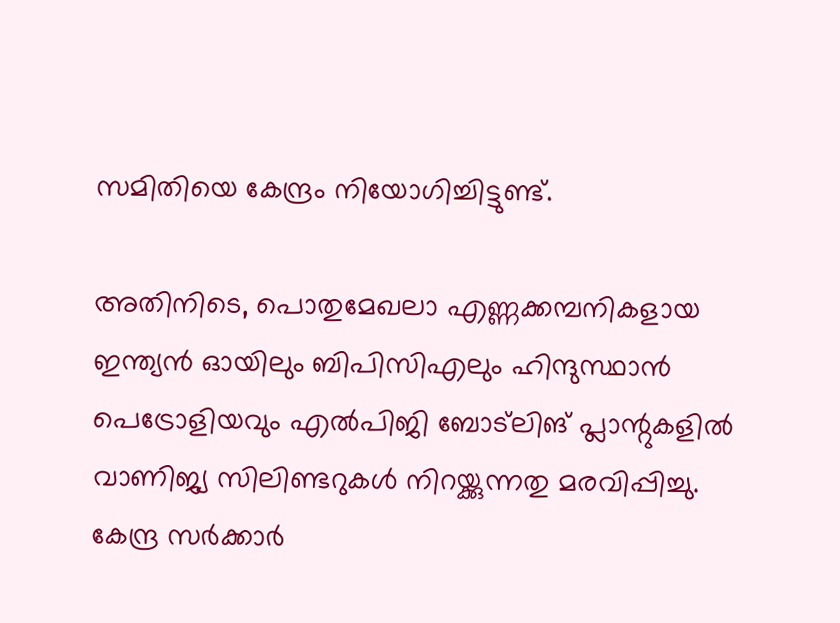സമിതിയെ കേന്ദ്രം നിയോഗിച്ചിട്ടുണ്ട്.

അതിനിടെ, പൊതുമേഖലാ എണ്ണക്കമ്പനികളായ ഇന്ത്യന്‍ ഓയിലും ബിപിസിഎലും ഹിന്ദുസ്ഥാന്‍ പെട്രോളിയവും എല്‍പിജി ബോട്ലിങ് പ്ലാന്റുകളില്‍ വാണിജ്യ സിലിണ്ടറുകള്‍ നിറയ്ക്കുന്നതു മരവിപ്പിച്ചു. കേന്ദ്ര സര്‍ക്കാര്‍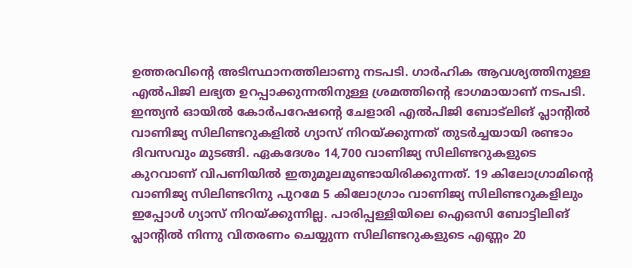ഉത്തരവിന്റെ അടിസ്ഥാനത്തിലാണു നടപടി. ഗാര്‍ഹിക ആവശ്യത്തിനുള്ള എല്‍പിജി ലഭ്യത ഉറപ്പാക്കുന്നതിനുള്ള ശ്രമത്തിന്റെ ഭാഗമായാണ് നടപടി. ഇന്ത്യന്‍ ഓയില്‍ കോര്‍പറേഷന്റെ ചേളാരി എല്‍പിജി ബോട്ലിങ് പ്ലാന്റില്‍ വാണിജ്യ സിലിണ്ടറുകളില്‍ ഗ്യാസ് നിറയ്ക്കുന്നത് തുടര്‍ച്ചയായി രണ്ടാം ദിവസവും മുടങ്ങി. ഏകദേശം 14,700 വാണിജ്യ സിലിണ്ടറുകളുടെ കുറവാണ് വിപണിയില്‍ ഇതുമൂലമുണ്ടായിരിക്കുന്നത്. 19 കിലോഗ്രാമിന്റെ വാണിജ്യ സിലിണ്ടറിനു പുറമേ 5 കിലോഗ്രാം വാണിജ്യ സിലിണ്ടറുകളിലും ഇപ്പോള്‍ ഗ്യാസ് നിറയ്ക്കുന്നില്ല. പാരിപ്പള്ളിയിലെ ഐഒസി ബോട്ടിലിങ് പ്ലാന്റില്‍ നിന്നു വിതരണം ചെയ്യുന്ന സിലിണ്ടറുകളുടെ എണ്ണം 20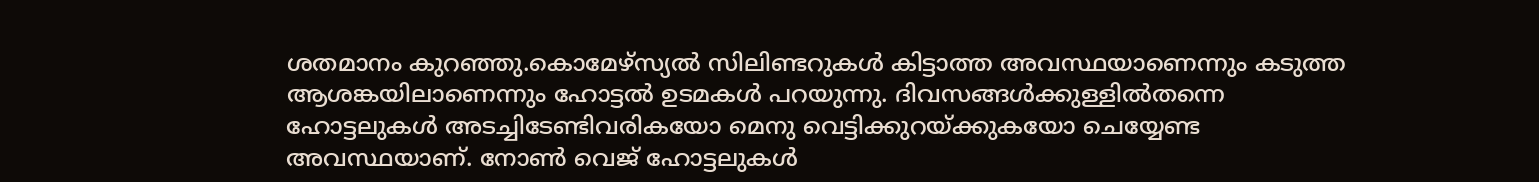ശതമാനം കുറഞ്ഞു.കൊമേഴ്സ്യല്‍ സിലിണ്ടറുകള്‍ കിട്ടാത്ത അവസ്ഥയാണെന്നും കടുത്ത ആശങ്കയിലാണെന്നും ഹോട്ടല്‍ ഉടമകള്‍ പറയുന്നു. ദിവസങ്ങള്‍ക്കുള്ളില്‍തന്നെ ഹോട്ടലുകള്‍ അടച്ചിടേണ്ടിവരികയോ മെനു വെട്ടിക്കുറയ്ക്കുകയോ ചെയ്യേണ്ട അവസ്ഥയാണ്. നോണ്‍ വെജ് ഹോട്ടലുകള്‍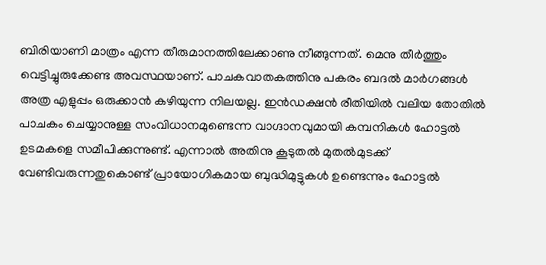ബിരിയാണി മാത്രം എന്ന തീരുമാനത്തിലേക്കാണു നീങ്ങുന്നത്. മെനു തീര്‍ത്തും വെട്ടിച്ചുരുക്കേണ്ട അവസ്ഥയാണ്. പാചകവാതകത്തിനു പകരം ബദല്‍ മാര്‍ഗങ്ങള്‍ അത്ര എളുപ്പം ഒരുക്കാന്‍ കഴിയുന്ന നിലയല്ല. ഇന്‍ഡക്ഷന്‍ രീതിയില്‍ വലിയ തോതില്‍ പാചകം ചെയ്യാനുള്ള സംവിധാനമുണ്ടെന്ന വാഗ്ദാനവുമായി കമ്പനികള്‍ ഹോട്ടല്‍ ഉടമകളെ സമീപിക്കുന്നുണ്ട്. എന്നാല്‍ അതിനു കൂടുതല്‍ മുതല്‍മുടക്ക് വേണ്ടിവരുന്നതുകൊണ്ട് പ്രായോഗികമായ ബുദ്ധിമുട്ടുകള്‍ ഉണ്ടെന്നും ഹോട്ടല്‍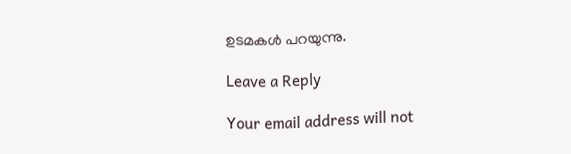ഉടമകള്‍ പറയുന്നു.

Leave a Reply

Your email address will not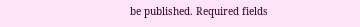be published. Required fields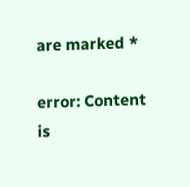are marked *

error: Content is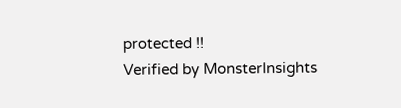protected !!
Verified by MonsterInsights